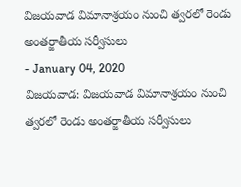విజయవాడ విమానాశ్రయం నుంచి త్వరలో రెండు అంతర్జాతీయ సర్వీసులు
- January 04, 2020
విజయవాడ: విజయవాడ విమానాశ్రయం నుంచి త్వరలో రెండు అంతర్జాతీయ సర్వీసులు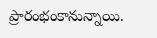ప్రారంభంకానున్నాయి.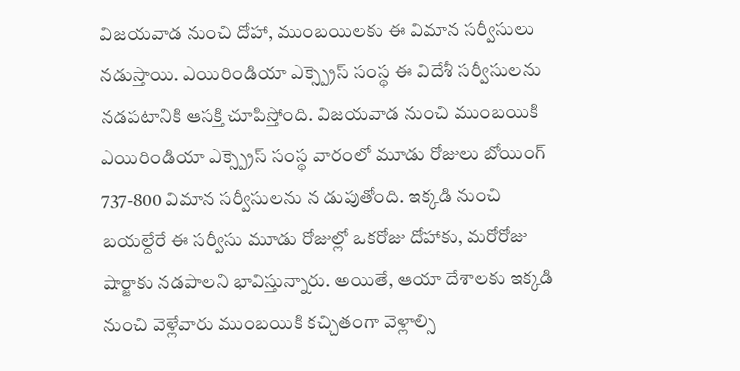విజయవాడ నుంచి దోహా, ముంబయిలకు ఈ విమాన సర్వీసులు నడుస్తాయి. ఎయిరిండియా ఎక్స్ప్రెస్ సంస్థ ఈ విదేశీ సర్వీసులను నడపటానికి ఆసక్తి చూపిస్తోంది. విజయవాడ నుంచి ముంబయికి ఎయిరిండియా ఎక్స్ప్రెస్ సంస్థ వారంలో మూడు రోజులు బోయింగ్ 737-800 విమాన సర్వీసులను న డుపుతోంది. ఇక్కడి నుంచి బయల్దేరే ఈ సర్వీసు మూడు రోజుల్లో ఒకరోజు దోహాకు, మరోరోజు షార్జాకు నడపాలని భావిస్తున్నారు. అయితే, ఆయా దేశాలకు ఇక్కడి నుంచి వెళ్లేవారు ముంబయికి కచ్చితంగా వెళ్లాల్సి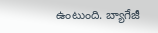ఉంటుంది. బ్యాగేజీ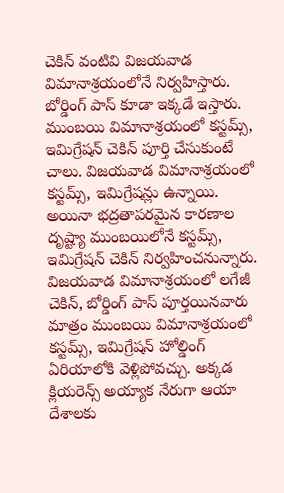చెకిన్ వంటివి విజయవాడ విమానాశ్రయంలోనే నిర్వహిస్తారు. బోర్డింగ్ పాస్ కూడా ఇక్కడే ఇస్తారు. ముంబయి విమానాశ్రయంలో కస్టమ్స్, ఇమిగ్రేషన్ చెకిన్ పూర్తి చేసుకుంటే చాలు. విజయవాడ విమానాశ్రయంలో కస్టమ్స్, ఇమిగ్రేషన్లు ఉన్నాయి. అయినా భద్రతాపరమైన కారణాల దృష్ట్యా ముంబయిలోనే కస్టమ్స్, ఇమిగ్రేషన్ చెకిన్ నిర్వహించనున్నారు.
విజయవాడ విమానాశ్రయంలో లగేజీ చెకిన్, బోర్డింగ్ పాస్ పూర్తయినవారు మాత్రం ముంబయి విమానాశ్రయంలో కస్టమ్స్, ఇమిగ్రేషన్ హోల్డింగ్ ఏరియాలోకి వెళ్లిపోవచ్చు. అక్కడ క్లియరెన్స్ అయ్యాక నేరుగా ఆయా దేశాలకు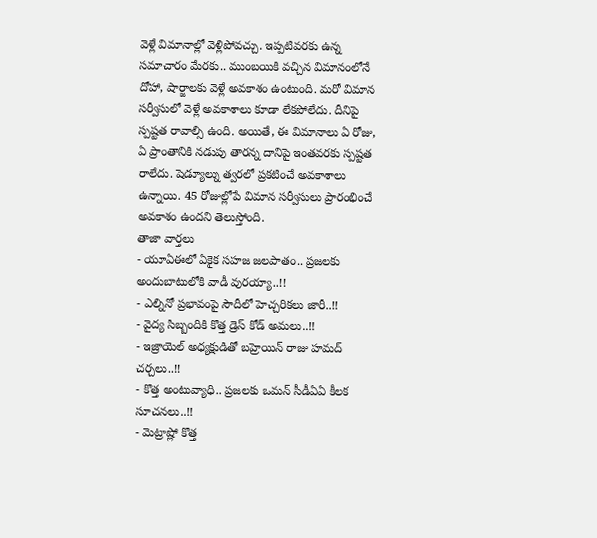వెళ్లే విమానాల్లో వెళ్లిపోవచ్చు. ఇప్పటివరకు ఉన్న సమాచారం మేరకు.. ముంబయికి వచ్చిన విమానంలోనే దోహా, షార్జాలకు వెళ్లే అవకాశం ఉంటుంది. మరో విమాన సర్వీసులో వెళ్లే అవకాశాలు కూడా లేకపోలేదు. దీనిపై స్పష్టత రావాల్సి ఉంది. అయితే, ఈ విమానాలు ఏ రోజు, ఏ ప్రాంతానికి నడుపు తారన్న దానిపై ఇంతవరకు స్పష్టత రాలేదు. షెడ్యూల్ను త్వరలో ప్రకటించే అవకాశాలు ఉన్నాయి. 45 రోజుల్లోపే విమాన సర్వీసులు ప్రారంభించే అవకాశం ఉందని తెలుస్తోంది.
తాజా వార్తలు
- యూఏఈలో ఏకైక సహజ జలపాతం.. ప్రజలకు అందుబాటులోకి వాడీ వురయ్యా..!!
- ఎల్నినో ప్రభావంపై సౌదీలో హెచ్చరికలు జారీ..!!
- వైద్య సిబ్బందికి కొత్త డ్రెస్ కోడ్ అమలు..!!
- ఇజ్రాయెల్ అధ్యక్షుడితో బహ్రెయిన్ రాజు హమద్ చర్చలు..!!
- కొత్త అంటువ్యాధి.. ప్రజలకు ఒమన్ సీడీఏఏ కీలక సూచనలు..!!
- మెట్రాష్లో కొత్త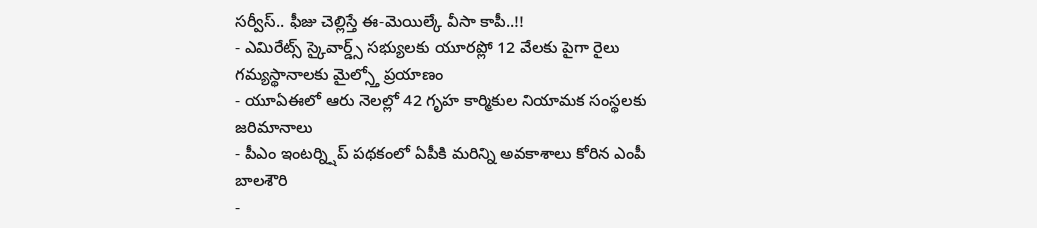సర్వీస్.. ఫీజు చెల్లిస్తే ఈ-మెయిల్కే వీసా కాపీ..!!
- ఎమిరేట్స్ స్కైవార్డ్స్ సభ్యులకు యూరప్లో 12 వేలకు పైగా రైలు గమ్యస్థానాలకు మైల్స్తో ప్రయాణం
- యూఏఈలో ఆరు నెలల్లో 42 గృహ కార్మికుల నియామక సంస్థలకు జరిమానాలు
- పీఎం ఇంటర్న్షిప్ పథకంలో ఏపీకి మరిన్ని అవకాశాలు కోరిన ఎంపీ బాలశౌరి
-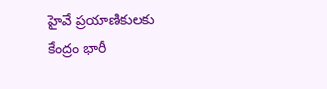హైవే ప్రయాణికులకు కేంద్రం భారీ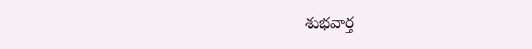శుభవార్త